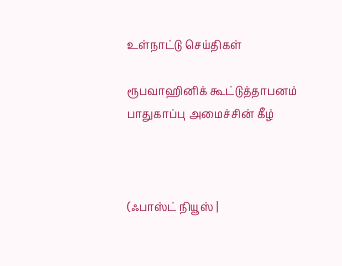உள்நாட்டு செய்திகள்

ரூபவாஹினிக் கூட்டுத்தாபனம் பாதுகாப்பு அமைச்சின் கீழ்



(ஃபாஸ்ட் நியூஸ் |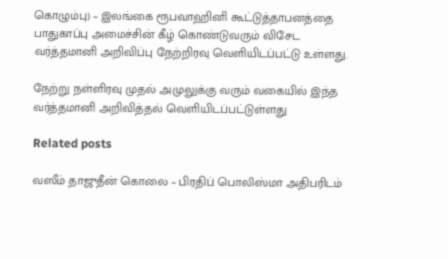கொழும்பு) – இலங்கை ரூபவாஹினி கூட்டுத்தாபனத்தை பாதுகாப்பு அமைச்சின் கீழ் கொண்டுவரும் விசேட வர்த்தமானி அறிவிப்பு நேற்றிரவு வெளியிடப்பட்டு உள்ளது.

நேற்று நள்ளிரவு முதல் அமுலுக்கு வரும் வகையில் இந்த வர்த்தமானி அறிவித்தல் வெளியிடப்பட்டுள்ளது

Related posts

வஸீம் தாஜுதீன் கொலை – பிரதிப் பொலிஸ்மா அதிபரிடம்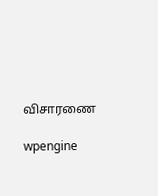விசாரணை

wpengine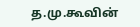த.மு.கூவின்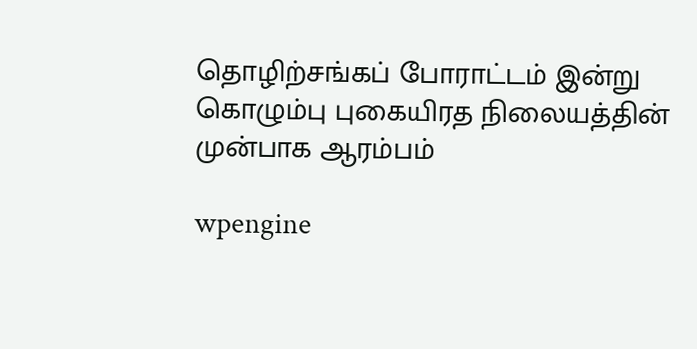தொழிற்சங்கப் போராட்டம் இன்று கொழும்பு புகையிரத நிலையத்தின் முன்பாக ஆரம்பம்

wpengine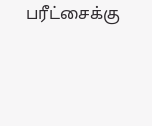பரீட்சைக்கு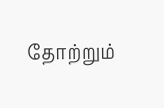தோற்றும்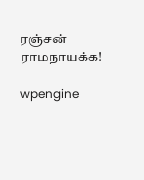ரஞ்சன் ராமநாயக்க!

wpengine